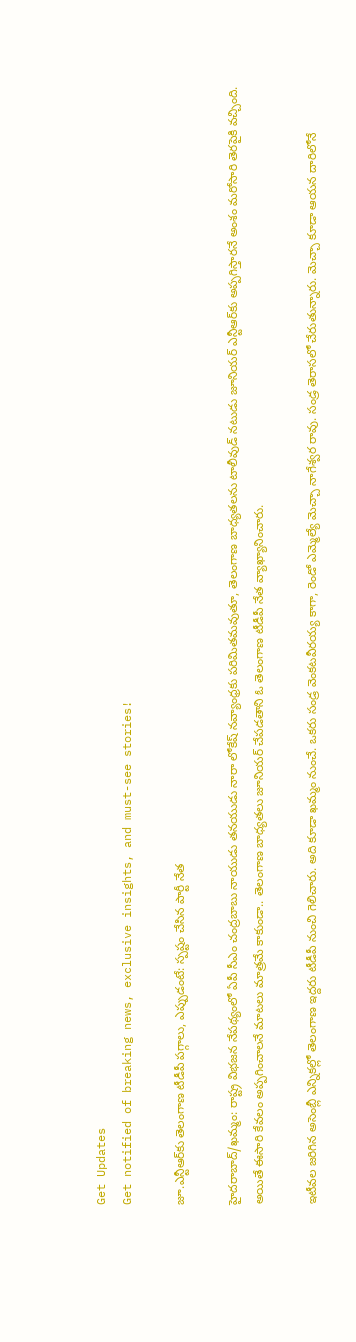Get Updates
Get notified of breaking news, exclusive insights, and must-see stories!

జూ.ఎన్టీఆర్‌కు తెలంగాణ టీడీపీ పగ్గాలు, ఎప్పుడంటే: స్పష్టం చేసిన పార్టీ నేత

హైదరాబాద్/ఖమ్మం: రాష్ట్ర విభజన నేపథ్యంలో ఏపీ సీఎం చంద్రబాబు నాయుడు తనయుడు నారా లోకేష్ నవ్యాంధ్రకు పరిమితమవుతూ, తెలంగాణ బాధ్యతలను టాలీవుడ్ నటుడు జూనియర్ ఎన్టీఆర్‌కు అప్పగిస్తారనే అంశం మరోసారి తెరపైకి వచ్చింది. అయితే ఈసారి కేవలం అప్పగించాలనే మాటలు మాత్రమే కాకుండా.. తెలంగాణ బాధ్యతలు జూనియర్ చేపడతాని ఓ తెలంగాణ టీడీపీ నేత వ్యాఖ్యానించారు.

ఇటీవల జరిగిన అసెంబ్లీ ఎన్నికల్లో తెలంగాణ ఇద్దరు టీడీపీ నుంచి గెలిచారు. అది కూడా ఖమ్మం నుంచే. ఒకరు సండ్ర వెంకటవీరయ్య కాగా, రెండో ఎమ్మెల్యే మెచ్చా నాగేశ్వర రావు. సండ్ర తెరాసలో చేరుతున్నారు. మెచ్చా కూడా ఆయన దారిలోనే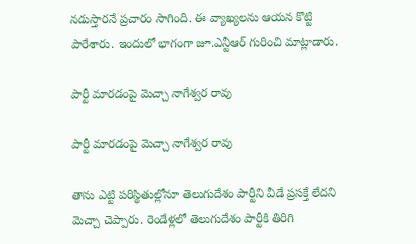నడుస్తారనే ప్రచారం సాగింది. ఈ వ్యాఖ్యలను ఆయన కొట్టి పారేశారు. ఇందులో భాగంగా జూ.ఎన్టీఆర్ గురించి మాట్లాడారు.

పార్టీ మారడంపై మెచ్చా నాగేశ్వర రావు

పార్టీ మారడంపై మెచ్చా నాగేశ్వర రావు

తాను ఎట్టి పరిస్థితుల్లోనూ తెలుగుదేశం పార్టీని వీడే ప్రసక్తే లేదని మెచ్చా చెప్పారు. రెండేళ్లలో తెలుగుదేశం పార్టీకి తిరిగి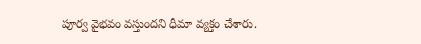పూర్వ వైభవం వస్తుందని ధీమా వ్యక్తం చేశారు.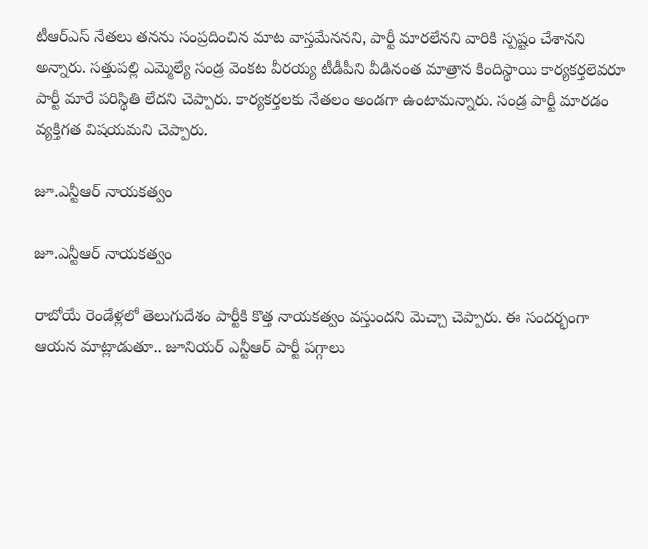టీఆర్ఎస్ నేతలు తనను సంప్రదించిన మాట వాస్తమేననని, పార్టీ మారలేనని వారికి స్పష్టం చేశానని అన్నారు. సత్తుపల్లి ఎమ్మెల్యే సండ్ర వెంకట వీరయ్య టీడీపీని వీడినంత మాత్రాన కిందిస్థాయి కార్యకర్తలెవరూ పార్టీ మారే పరిస్థితి లేదని చెప్పారు. కార్యకర్తలకు నేతలం అండగా ఉంటామన్నారు. సండ్ర పార్టీ మారడం వ్యక్తిగత విషయమని చెప్పారు.

జూ.ఎన్టీఆర్ నాయకత్వం

జూ.ఎన్టీఆర్ నాయకత్వం

రాబోయే రెండేళ్లలో తెలుగుదేశం పార్టీకి కొత్త నాయకత్వం వస్తుందని మెచ్చా చెప్పారు. ఈ సందర్భంగా ఆయన మాట్లాడుతూ.. జూనియర్ ఎన్టీఆర్ పార్టీ పగ్గాలు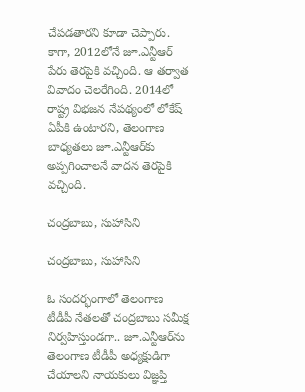చేపడతారని కూడా చెప్పారు. కాగా, 2012లోనే జూ.ఎన్టీఆర్ పేరు తెరపైకి వచ్చింది. ఆ తర్వాత వివాదం చెలరేగింది. 2014లో రాష్ట్ర విభజన నేపథ్యంలో లోకేష్ ఏపీకి ఉంటారని, తెలంగాణ బాధ్యతలు జూ.ఎన్టీఆర్‌కు అప్పగించాలనే వాదన తెరపైకి వచ్చింది.

చంద్రబాబు, సుహాసిని

చంద్రబాబు, సుహాసిని

ఓ సందర్భంగాలో తెలంగాణ టీడీపీ నేతలతో చంద్రబాబు సమీక్ష నిర్వహిస్తుండగా.. జూ.ఎన్టీఆర్‌ను తెలంగాణ టీడీపీ అధ్యక్షుడిగా చేయాలని నాయకులు విజ్ఞప్తి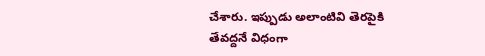చేశారు. ఇప్పుడు అలాంటివి తెరపైకి తేవద్దనే విధంగా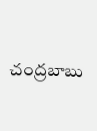చంద్రబాబు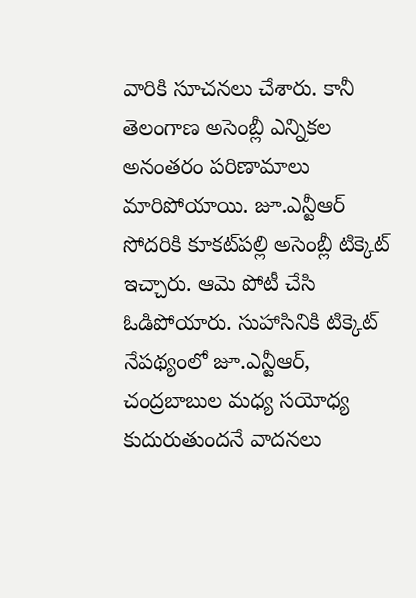వారికి సూచనలు చేశారు. కానీ తెలంగాణ అసెంబ్లీ ఎన్నికల అనంతరం పరిణామాలు మారిపోయాయి. జూ.ఎన్టీఆర్ సోదరికి కూకట్‌పల్లి అసెంబ్లీ టిక్కెట్ ఇచ్చారు. ఆమె పోటీ చేసి ఓడిపోయారు. సుహాసినికి టిక్కెట్ నేపథ్యంలో జూ.ఎన్టీఆర్, చంద్రబాబుల మధ్య సయోధ్య కుదురుతుందనే వాదనలు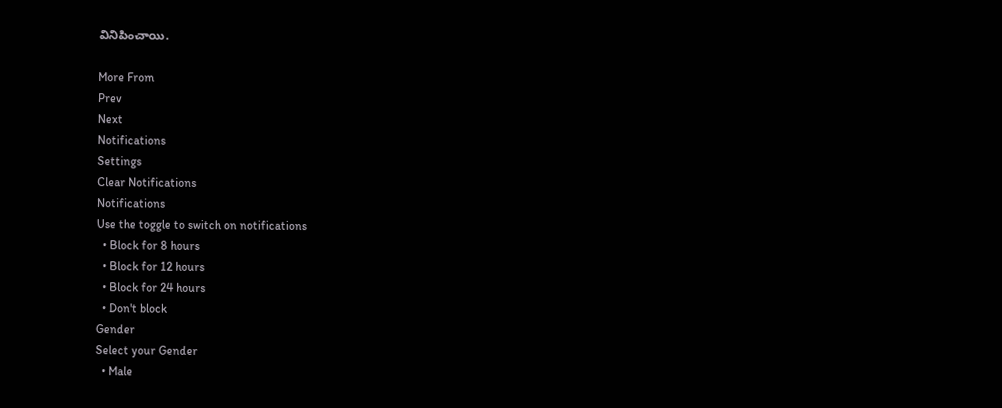వినిపించాయి.

More From
Prev
Next
Notifications
Settings
Clear Notifications
Notifications
Use the toggle to switch on notifications
  • Block for 8 hours
  • Block for 12 hours
  • Block for 24 hours
  • Don't block
Gender
Select your Gender
  • Male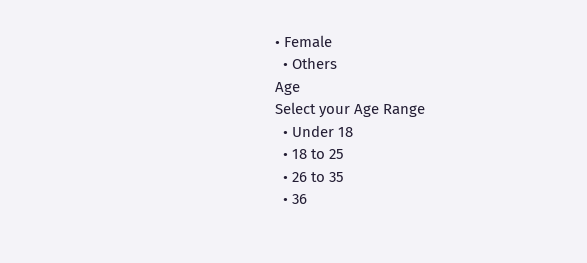• Female
  • Others
Age
Select your Age Range
  • Under 18
  • 18 to 25
  • 26 to 35
  • 36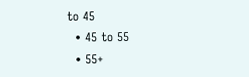to 45
  • 45 to 55
  • 55+